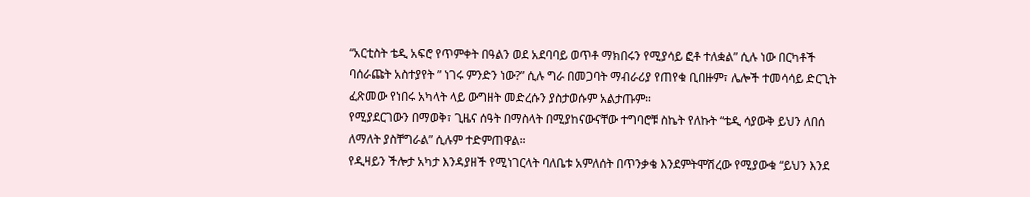“አርቲስት ቴዲ አፍሮ የጥምቀት በዓልን ወደ አደባባይ ወጥቶ ማክበሩን የሚያሳይ ፎቶ ተለቋል” ሲሉ ነው በርካቶች ባሰራጩት አስተያየት ” ነገሩ ምንድን ነው?” ሲሉ ግራ በመጋባት ማብራሪያ የጠየቁ ቢበዙም፣ ሌሎች ተመሳሳይ ድርጊት ፈጽመው የነበሩ አካላት ላይ ውግዘት መድረሱን ያስታወሱም አልታጡም።
የሚያደርገውን በማወቅ፣ ጊዜና ሰዓት በማስላት በሚያከናውናቸው ተግባሮቹ ስኬት የለኩት “ቴዲ ሳያውቅ ይህን ለበሰ ለማለት ያስቸግራል” ሲሉም ተድምጠዋል።
የዲዛይን ችሎታ አካታ እንዳያዘች የሚነገርላት ባለቤቱ አምለሰት በጥንቃቄ እንደምትሞሽረው የሚያውቁ “ይህን እንደ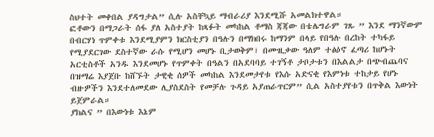ስህተት መቀበል ያዳግታል” ሲሉ አስቸኳይ ማብራሪያ እንደሚሹ አመልክተዋል።
ፎቶውን በማጋራት ሰፋ ያለ አስተያት ከጻፉት መካከል ቶማስ ጃጃው በቴሌግራም ገጹ ” እንደ ማንኛውም በብርሃነ ጥምቀቱ እንደሚያምን ክርስቲያን በዓሉን በማክበሩ ከማንም በላይ የበዓሉ በረከት ተካፋይ የሚያደርገው ደስተኛው ራሱ የሚሆን መሆኑ ቢታወቅም፣ በሙዚቃው ዓለም ተፅዕኖ ፈጣሪ ከሆኑት አርቲስቶች አንዱ እንደመሆኑ የጥምቀት በዓልን በአደባባይ ተገኝቶ ታቦታቱን በእልልታ በጭብጨባና በዝማሬ እያጀቡ ከሸኙት ታዊቂ ሰዎች መካከል እንደመታየቱ የእሱ አድናቂ የእምነቱ ተከታይ የሆኑ ብዙዎችን እንደተለመደው ሊያስደስት የመቻሉ ጉዳይ አያጠራጥርም” ሲል አስተያየቱን በጥቅል እውነት ይጀምራል።
ያክልና ” በእውነቱ እኔም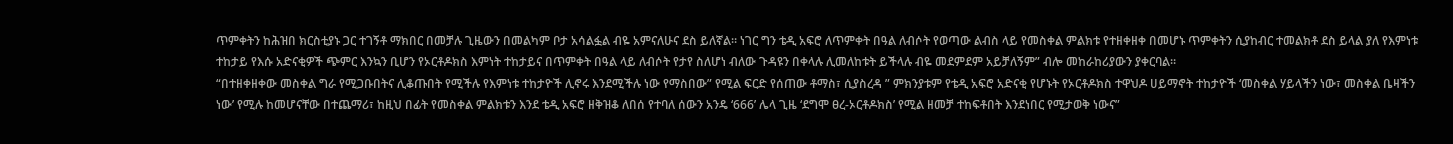ጥምቀትን ከሕዝበ ክርስቲያኑ ጋር ተገኝቶ ማክበር በመቻሉ ጊዜውን በመልካም ቦታ አሳልፏል ብዬ አምናለሁና ደስ ይለኛል። ነገር ግን ቴዲ አፍሮ ለጥምቀት በዓል ለብሶት የወጣው ልብስ ላይ የመስቀል ምልክቱ የተዘቀዘቀ በመሆኑ ጥምቀትን ሲያከብር ተመልክቶ ደስ ይላል ያለ የእምነቱ ተከታይ የእሱ አድናቂዎች ጭምር እንኳን ቢሆን የኦርቶዶክስ እምነት ተከታይና በጥምቀት በዓል ላይ ለብሶት የታየ ስለሆነ ብለው ጉዳዩን በቀላሉ ሊመለከቱት ይችላሉ ብዬ መደምደም አይቻለኝም” ብሎ መከራከሪያውን ያቀርባል።
“በተዘቀዘቀው መስቀል ግራ የሚጋቡበትና ሊቆጡበት የሚችሉ የእምነቱ ተከታዮች ሊኖሩ እንደሚችሉ ነው የማስበው” የሚል ፍርድ የሰጠው ቶማስ፣ ሲያስረዳ ” ምክንያቱም የቴዲ አፍሮ አድናቂ የሆኑት የኦርቶዶክስ ተዋህዶ ሀይማኖት ተከታዮች ‘መስቀል ሃይላችን ነው፣ መስቀል ቤዛችን ነው’ የሚሉ ከመሆናቸው በተጨማሪ፣ ከዚህ በፊት የመስቀል ምልክቱን እንደ ቴዲ አፍሮ ዘቅዝቆ ለበሰ የተባለ ሰውን አንዴ ‘666’ ሌላ ጊዜ ‘ደግሞ ፀረ-ኦርቶዶክስ’ የሚል ዘመቻ ተከፍቶበት እንደነበር የሚታወቅ ነውና”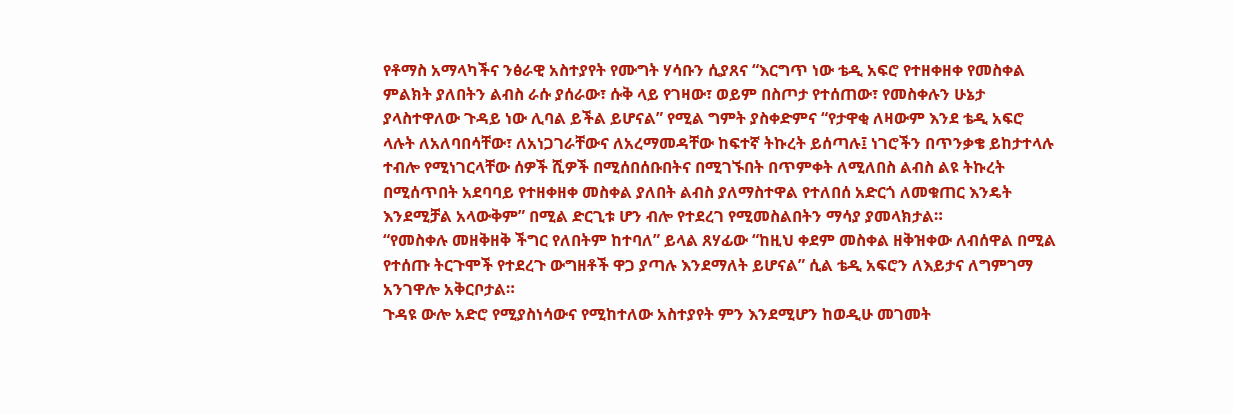የቶማስ አማላካችና ንፅራዊ አስተያየት የሙግት ሃሳቡን ሲያጸና “እርግጥ ነው ቴዲ አፍሮ የተዘቀዘቀ የመስቀል ምልክት ያለበትን ልብስ ራሱ ያሰራው፣ ሱቅ ላይ የገዛው፣ ወይም በስጦታ የተሰጠው፣ የመስቀሉን ሁኔታ ያላስተዋለው ጉዳይ ነው ሊባል ይችል ይሆናል” የሚል ግምት ያስቀድምና “የታዋቂ ለዛውም እንደ ቴዲ አፍሮ ላሉት ለአለባበሳቸው፣ ለአነጋገራቸውና ለአረማመዳቸው ከፍተኛ ትኩረት ይሰጣሉ፤ ነገሮችን በጥንቃቄ ይከታተላሉ ተብሎ የሚነገርላቸው ሰዎች ሺዎች በሚሰበሰቡበትና በሚገኙበት በጥምቀት ለሚለበስ ልብስ ልዩ ትኩረት በሚሰጥበት አደባባይ የተዘቀዘቀ መስቀል ያለበት ልብስ ያለማስተዋል የተለበሰ አድርጎ ለመቁጠር እንዴት እንደሚቻል አላውቅም” በሚል ድርጊቱ ሆን ብሎ የተደረገ የሚመስልበትን ማሳያ ያመላክታል።
“የመስቀሉ መዘቅዘቅ ችግር የለበትም ከተባለ” ይላል ጸሃፊው “ከዚህ ቀደም መስቀል ዘቅዝቀው ለብሰዋል በሚል የተሰጡ ትርጉሞች የተደረጉ ውግዘቶች ዋጋ ያጣሉ እንደማለት ይሆናል” ሲል ቴዲ አፍሮን ለእይታና ለግምገማ አንገዋሎ አቅርቦታል።
ጉዳዩ ውሎ አድሮ የሚያስነሳውና የሚከተለው አስተያየት ምን እንደሚሆን ከወዲሁ መገመት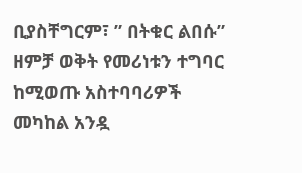ቢያስቸግርም፣ ” በትቁር ልበሱ” ዘምቻ ወቅት የመሪነቱን ተግባር ከሚወጡ አስተባባሪዎች መካከል አንዷ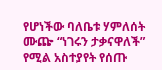የሆነችው ባለቤቱ ሃምለሰት ሙጬ “ነገሩን ታቃናዋለች” የሚል አስተያየት የሰጡ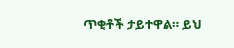ጥቂቶች ታይተዋል። ይህ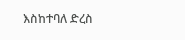እስከተባለ ድረስ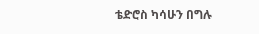ቴድሮስ ካሳሁን በግሉ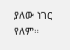ያለው ነገር የለም።